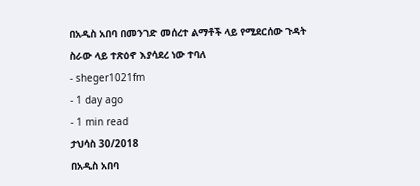በአዲስ አበባ በመንገድ መሰረተ ልማቶች ላይ የሚደርሰው ጉዳት ስራው ላይ ተጽዕኖ እያሳደረ ነው ተባለ
- sheger1021fm
- 1 day ago
- 1 min read
ታህሳስ 30/2018
በአዲስ አበባ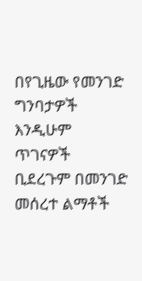በየጊዜው የመንገድ ግንባታዎች እንዲሁም ጥገናዎች ቢደረጉም በመንገድ መሰረተ ልማቶች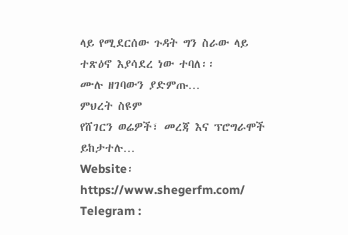ላይ የሚደርሰው ጉዳት ግን ስራው ላይ ተጽዕኖ እያሳደረ ነው ተባለ፡፡
ሙሉ ዘገባውን ያድምጡ…
ምህረት ስዩም
የሸገርን ወሬዎች፣ መረጃ እና ፕሮግራሞች ይከታተሉ…
Website፡ https://www.shegerfm.com/
Telegram :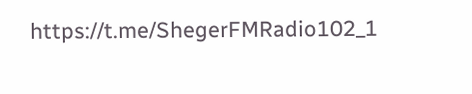https://t.me/ShegerFMRadio102_1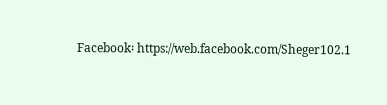Facebook፡ https://web.facebook.com/Sheger102.1